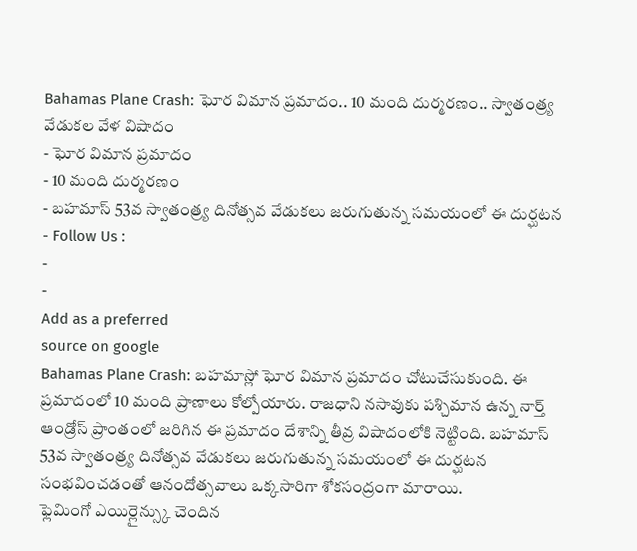Bahamas Plane Crash: ఘోర విమాన ప్రమాదం.. 10 మంది దుర్మరణం.. స్వాతంత్ర్య వేడుకల వేళ విషాదం
- ఘోర విమాన ప్రమాదం
- 10 మంది దుర్మరణం
- బహమాస్ 53వ స్వాతంత్ర్య దినోత్సవ వేడుకలు జరుగుతున్న సమయంలో ఈ దుర్ఘటన
- Follow Us :
-
-
Add as a preferred
source on google
Bahamas Plane Crash: బహమాస్లో ఘోర విమాన ప్రమాదం చోటుచేసుకుంది. ఈ ప్రమాదంలో 10 మంది ప్రాణాలు కోల్పోయారు. రాజధాని నసావుకు పశ్చిమాన ఉన్న నార్త్ ఆండ్రోస్ ప్రాంతంలో జరిగిన ఈ ప్రమాదం దేశాన్ని తీవ్ర విషాదంలోకి నెట్టింది. బహమాస్ 53వ స్వాతంత్ర్య దినోత్సవ వేడుకలు జరుగుతున్న సమయంలో ఈ దుర్ఘటన సంభవించడంతో ఆనందోత్సవాలు ఒక్కసారిగా శోకసంద్రంగా మారాయి.
ఫ్లెమింగో ఎయిర్లైన్స్కు చెందిన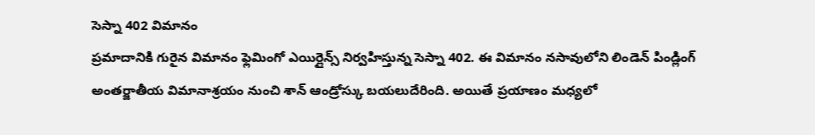సెస్నా 402 విమానం
ప్రమాదానికి గురైన విమానం ఫ్లెమింగో ఎయిర్లైన్స్ నిర్వహిస్తున్న సెస్నా 402. ఈ విమానం నసావులోని లిండెన్ పిండ్లింగ్ అంతర్జాతీయ విమానాశ్రయం నుంచి శాన్ ఆండ్రోస్కు బయలుదేరింది. అయితే ప్రయాణం మధ్యలో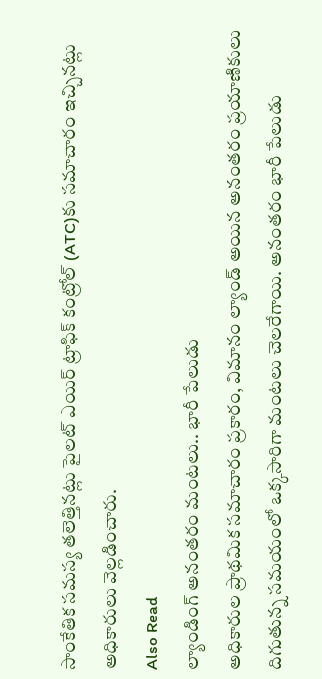సాంకేతిక సమస్య తలెత్తినట్లు పైలట్ ఎయిర్ ట్రాఫిక్ కంట్రోల్ (ATC)కు సమాచారం ఇచ్చినట్లు అధికారులు వెల్లడించారు.
Also Read
ల్యాండింగ్ అనంతరం మంటలు.. భారీ పేలుడు
అధికారుల ప్రాథమిక సమాచారం ప్రకారం, విమానం ల్యాండ్ అయిన అనంతరం ప్రయాణికులు దిగుతున్న సమయంలో ఒక్కసారిగా మంటలు చెలరేగాయి. అనంతరం భారీ పేలుడు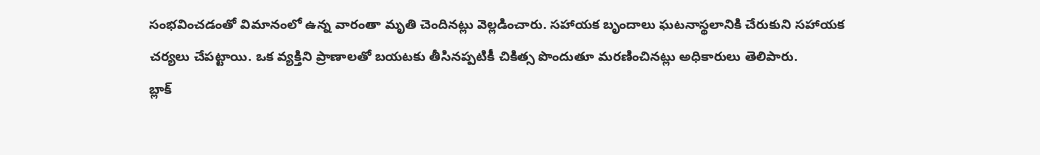సంభవించడంతో విమానంలో ఉన్న వారంతా మృతి చెందినట్లు వెల్లడించారు. సహాయక బృందాలు ఘటనాస్థలానికి చేరుకుని సహాయక చర్యలు చేపట్టాయి. ఒక వ్యక్తిని ప్రాణాలతో బయటకు తీసినప్పటికీ చికిత్స పొందుతూ మరణించినట్లు అధికారులు తెలిపారు.
బ్లాక్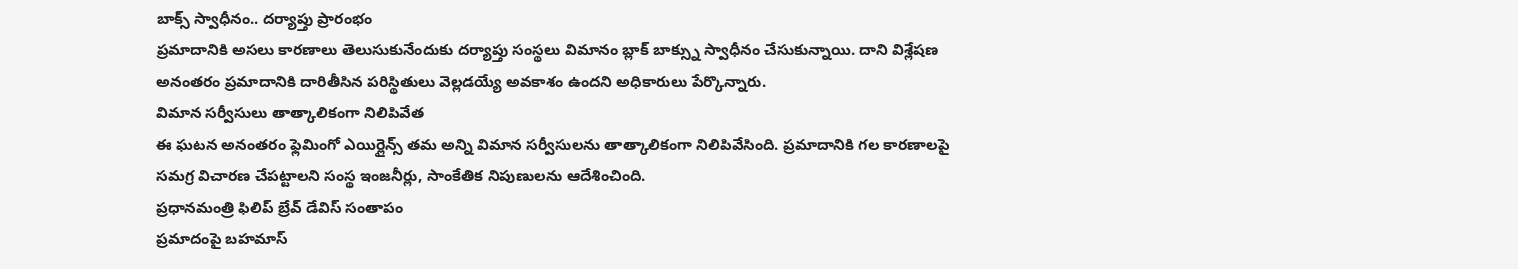బాక్స్ స్వాధీనం.. దర్యాప్తు ప్రారంభం
ప్రమాదానికి అసలు కారణాలు తెలుసుకునేందుకు దర్యాప్తు సంస్థలు విమానం బ్లాక్ బాక్స్ను స్వాధీనం చేసుకున్నాయి. దాని విశ్లేషణ అనంతరం ప్రమాదానికి దారితీసిన పరిస్థితులు వెల్లడయ్యే అవకాశం ఉందని అధికారులు పేర్కొన్నారు.
విమాన సర్వీసులు తాత్కాలికంగా నిలిపివేత
ఈ ఘటన అనంతరం ఫ్లెమింగో ఎయిర్లైన్స్ తమ అన్ని విమాన సర్వీసులను తాత్కాలికంగా నిలిపివేసింది. ప్రమాదానికి గల కారణాలపై సమగ్ర విచారణ చేపట్టాలని సంస్థ ఇంజనీర్లు, సాంకేతిక నిపుణులను ఆదేశించింది.
ప్రధానమంత్రి ఫిలిప్ బ్రేవ్ డేవిస్ సంతాపం
ప్రమాదంపై బహమాస్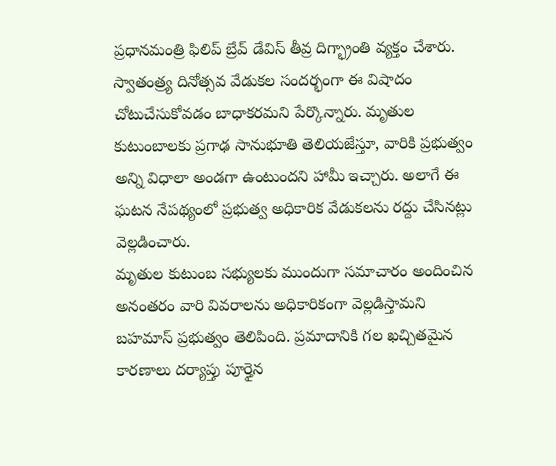ప్రధానమంత్రి ఫిలిప్ బ్రేవ్ డేవిస్ తీవ్ర దిగ్భ్రాంతి వ్యక్తం చేశారు. స్వాతంత్ర్య దినోత్సవ వేడుకల సందర్భంగా ఈ విషాదం చోటుచేసుకోవడం బాధాకరమని పేర్కొన్నారు. మృతుల కుటుంబాలకు ప్రగాఢ సానుభూతి తెలియజేస్తూ, వారికి ప్రభుత్వం అన్ని విధాలా అండగా ఉంటుందని హామీ ఇచ్చారు. అలాగే ఈ ఘటన నేపథ్యంలో ప్రభుత్వ అధికారిక వేడుకలను రద్దు చేసినట్లు వెల్లడించారు.
మృతుల కుటుంబ సభ్యులకు ముందుగా సమాచారం అందించిన అనంతరం వారి వివరాలను అధికారికంగా వెల్లడిస్తామని బహమాస్ ప్రభుత్వం తెలిపింది. ప్రమాదానికి గల ఖచ్చితమైన కారణాలు దర్యాప్తు పూర్తైన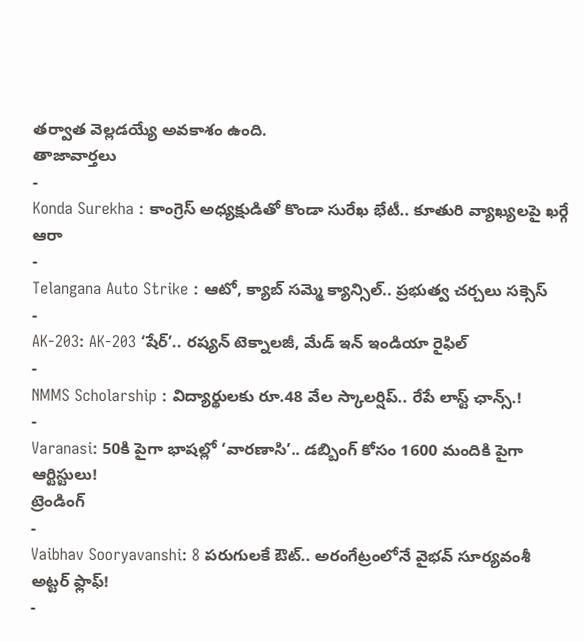తర్వాత వెల్లడయ్యే అవకాశం ఉంది.
తాజావార్తలు
-
Konda Surekha : కాంగ్రెస్ అధ్యక్షుడితో కొండా సురేఖ భేటీ.. కూతురి వ్యాఖ్యలపై ఖర్గే ఆరా
-
Telangana Auto Strike : ఆటో, క్యాబ్ సమ్మె క్యాన్సిల్.. ప్రభుత్వ చర్చలు సక్సెస్
-
AK-203: AK-203 ‘షేర్’.. రష్యన్ టెక్నాలజీ, మేడ్ ఇన్ ఇండియా రైఫిల్
-
NMMS Scholarship : విద్యార్థులకు రూ.48 వేల స్కాలర్షిప్.. రేపే లాస్ట్ ఛాన్స్.!
-
Varanasi: 50కి పైగా భాషల్లో ‘వారణాసి’.. డబ్బింగ్ కోసం 1600 మందికి పైగా ఆర్టిస్టులు!
ట్రెండింగ్
-
Vaibhav Sooryavanshi: 8 పరుగులకే ఔట్.. అరంగేట్రంలోనే వైభవ్ సూర్యవంశీ అట్టర్ ఫ్లాఫ్!
-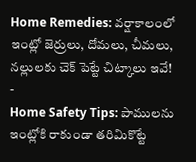Home Remedies: వర్షాకాలంలో ఇంట్లో జెర్రులు, దోమలు, చీమలు, నల్లులకు చెక్ పెట్టే చిట్కాలు ఇవే!
-
Home Safety Tips: పాములను ఇంట్లోకి రాకుండా తరిమికొట్టే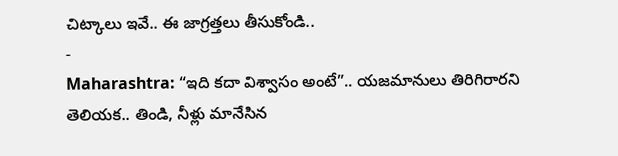చిట్కాలు ఇవే.. ఈ జాగ్రత్తలు తీసుకోండి..
-
Maharashtra: “ఇది కదా విశ్వాసం అంటే”.. యజమానులు తిరిగిరారని తెలియక.. తిండి, నీళ్లు మానేసిన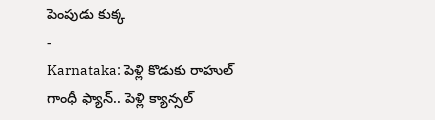పెంపుడు కుక్క
-
Karnataka: పెళ్లి కొడుకు రాహుల్ గాంధీ ఫ్యాన్.. పెళ్లి క్యాన్సల్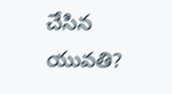చేసిన యువతి?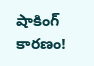షాకింగ్ కారణం!